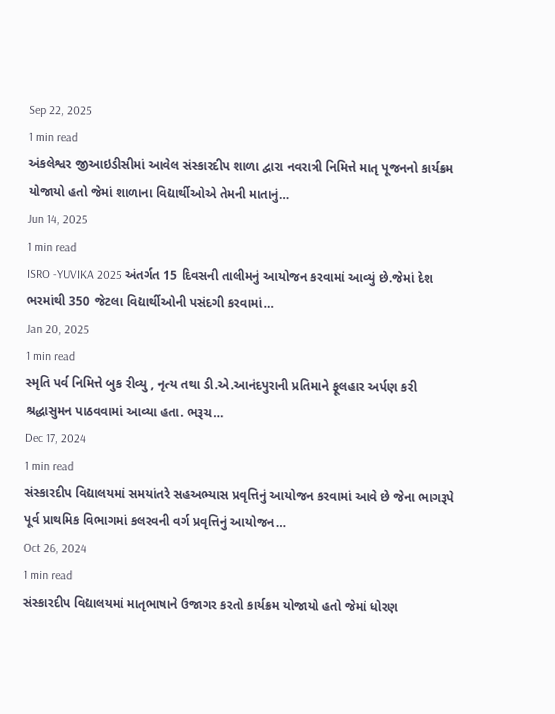Sep 22, 2025
1 min read
અંકલેશ્વર જીઆઇડીસીમાં આવેલ સંસ્કારદીપ શાળા દ્વારા નવરાત્રી નિમિત્તે માતૃ પૂજનનો કાર્યક્રમ યોજાયો હતો જેમાં શાળાના વિદ્યાર્થીઓએ તેમની માતાનું…
Jun 14, 2025
1 min read
ISRO -YUVIKA 2025 અંતર્ગત 15 દિવસની તાલીમનું આયોજન કરવામાં આવ્યું છે.જેમાં દેશ ભરમાંથી 350 જેટલા વિદ્યાર્થીઓની પસંદગી કરવામાં…
Jan 20, 2025
1 min read
સ્મૃતિ પર્વ નિમિત્તે બુક રીવ્યુ , નૃત્ય તથા ડી.એ.આનંદપુરાની પ્રતિમાને ફૂલહાર અર્પણ કરી શ્રદ્ધાસુમન પાઠવવામાં આવ્યા હતા. ભરૂચ…
Dec 17, 2024
1 min read
સંસ્કારદીપ વિદ્યાલયમાં સમયાંતરે સહઅભ્યાસ પ્રવૃત્તિનું આયોજન કરવામાં આવે છે જેના ભાગરૂપે પૂર્વ પ્રાથમિક વિભાગમાં કલરવની વર્ગ પ્રવૃત્તિનું આયોજન…
Oct 26, 2024
1 min read
સંસ્કારદીપ વિદ્યાલયમાં માતૃભાષાને ઉજાગર કરતો કાર્યક્રમ યોજાયો હતો જેમાં ધોરણ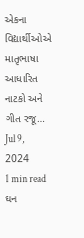એકના વિદ્યાર્થીઓએ માતૃભાષા આધારિત નાટકો અને ગીત રજૂ…
Jul 9, 2024
1 min read
ઘન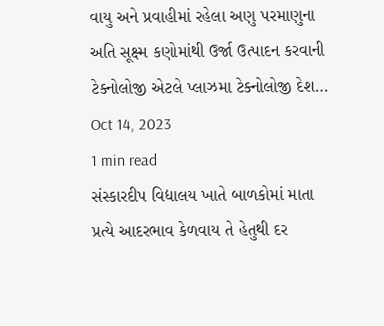વાયુ અને પ્રવાહીમાં રહેલા અણુ પરમાણુના અતિ સૂક્ષ્મ કણોમાંથી ઉર્જા ઉત્પાદન કરવાની ટેક્નોલોજી એટલે પ્લાઝમા ટેક્નોલોજી દેશ…
Oct 14, 2023
1 min read
સંસ્કારદીપ વિદ્યાલય ખાતે બાળકોમાં માતા પ્રત્યે આદરભાવ કેળવાય તે હેતુથી દર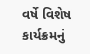વર્ષે વિશેષ કાર્યક્રમનું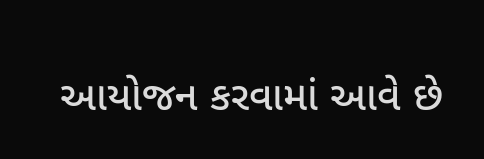આયોજન કરવામાં આવે છે